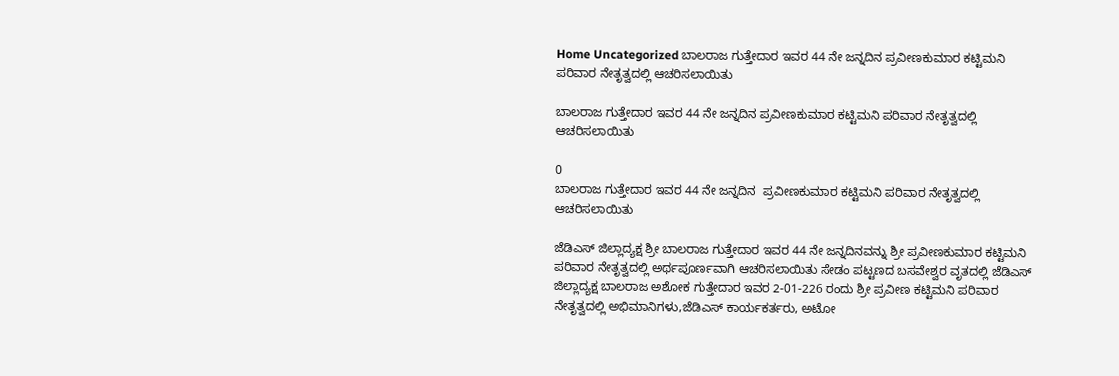Home Uncategorized ಬಾಲರಾಜ ಗುತ್ತೇದಾರ ಇವರ 44 ನೇ ಜನ್ನದಿನ ಪ್ರವೀಣಕುಮಾರ ಕಟ್ಟಿಮನಿ ಪರಿವಾರ ನೇತೃತ್ವದಲ್ಲಿ ಆಚರಿಸಲಾಯಿತು

ಬಾಲರಾಜ ಗುತ್ತೇದಾರ ಇವರ 44 ನೇ ಜನ್ನದಿನ ಪ್ರವೀಣಕುಮಾರ ಕಟ್ಟಿಮನಿ ಪರಿವಾರ ನೇತೃತ್ವದಲ್ಲಿ ಆಚರಿಸಲಾಯಿತು

0
ಬಾಲರಾಜ ಗುತ್ತೇದಾರ ಇವರ 44 ನೇ ಜನ್ನದಿನ  ಪ್ರವೀಣಕುಮಾರ ಕಟ್ಟಿಮನಿ ಪರಿವಾರ ನೇತೃತ್ವದಲ್ಲಿ ಆಚರಿಸಲಾಯಿತು

ಜೆಡಿಎಸ್ ಜಿಲ್ಲಾದ್ಯಕ್ಷ ಶ್ರೀ ಬಾಲರಾಜ ಗುತ್ತೇದಾರ ಇವರ 44 ನೇ ಜನ್ನದಿನವನ್ನು ಶ್ರೀ ಪ್ರವೀಣಕುಮಾರ ಕಟ್ಟಿಮನಿ ಪರಿವಾರ ನೇತೃತ್ವದಲ್ಲಿ ಅರ್ಥಪೂರ್ಣವಾಗಿ ಆಚರಿಸಲಾಯಿತು ಸೇಡಂ ಪಟ್ಟಣದ ಬಸವೇಶ್ವರ ವೃತದಲ್ಲಿ ಜೆಡಿಎಸ್ ಜಿಲ್ಲಾದ್ಯಕ್ಷ ಬಾಲರಾಜ ಅಶೋಕ ಗುತ್ತೇದಾರ ಇವರ 2-01-226 ರಂದು ಶ್ರೀ ಪ್ರವೀಣ ಕಟ್ಟಿಮನಿ ಪರಿವಾರ ನೇತೃತ್ವದಲ್ಲಿ ಅಭಿಮಾನಿಗಳು,ಜೆಡಿಎಸ್ ಕಾರ್ಯಕರ್ತರು, ಅಟೋ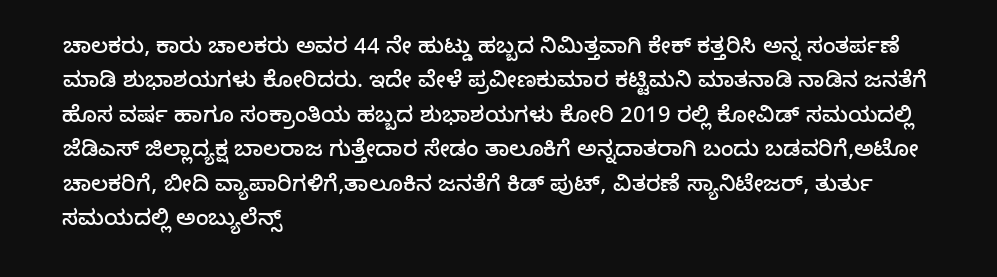ಚಾಲಕರು, ಕಾರು ಚಾಲಕರು ಅವರ 44 ನೇ ಹುಟ್ಡು ಹಬ್ಬದ ನಿಮಿತ್ತವಾಗಿ ಕೇಕ್ ಕತ್ತರಿಸಿ ಅನ್ನ ಸಂತರ್ಪಣೆ ಮಾಡಿ ಶುಭಾಶಯಗಳು ಕೋರಿದರು. ಇದೇ ವೇಳೆ ಪ್ರವೀಣಕುಮಾರ ಕಟ್ಟಿಮನಿ ಮಾತನಾಡಿ ನಾಡಿನ ಜನತೆಗೆ ಹೊಸ ವರ್ಷ ಹಾಗೂ ಸಂಕ್ರಾಂತಿಯ ಹಬ್ಬದ ಶುಭಾಶಯಗಳು ಕೋರಿ 2019 ರಲ್ಲಿ ಕೋವಿಡ್ ಸಮಯದಲ್ಲಿ ಜೆಡಿಎಸ್ ಜಿಲ್ಲಾದ್ಯಕ್ಷ ಬಾಲರಾಜ ಗುತ್ತೇದಾರ ಸೇಡಂ ತಾಲೂಕಿಗೆ ಅನ್ನದಾತರಾಗಿ ಬಂದು ಬಡವರಿಗೆ,ಅಟೋ ಚಾಲಕರಿಗೆ, ಬೀದಿ ವ್ಯಾಪಾರಿಗಳಿಗೆ,ತಾಲೂಕಿನ ಜನತೆಗೆ ಕಿಡ್ ಪುಟ್, ವಿತರಣೆ ಸ್ಯಾನಿಟೇಜರ್, ತುರ್ತು ಸಮಯದಲ್ಲಿ ಅಂಬ್ಯುಲೆನ್ಸ್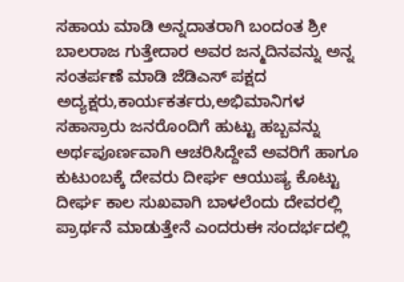ಸಹಾಯ ಮಾಡಿ ಅನ್ನದಾತರಾಗಿ ಬಂದಂತ ಶ್ರೀ ಬಾಲರಾಜ ಗುತ್ತೇದಾರ ಅವರ ಜನ್ಮದಿನವನ್ನು ಅನ್ನ ಸಂತರ್ಪಣೆ ಮಾಡಿ ಜೆಡಿಎಸ್ ಪಕ್ಷದ ಅದ್ಯಕ್ಷರು,ಕಾರ್ಯಕರ್ತರು,ಅಭಿಮಾನಿಗಳ ಸಹಾಸ್ರಾರು ಜನರೊಂದಿಗೆ ಹುಟ್ಟು ಹಬ್ಬವನ್ನು ಅರ್ಥಪೂರ್ಣವಾಗಿ ಆಚರಿಸಿದ್ದೇವೆ ಅವರಿಗೆ ಹಾಗೂ ಕುಟುಂಬಕ್ಕೆ ದೇವರು ದೀರ್ಘ ಆಯುಷ್ಯ ಕೊಟ್ಟು ದೀರ್ಘ ಕಾಲ ಸುಖವಾಗಿ ಬಾಳಲೆಂದು ದೇವರಲ್ಲಿ ಪ್ರಾರ್ಥನೆ ಮಾಡುತ್ತೇನೆ ಎಂದರುಈ ಸಂದರ್ಭದಲ್ಲಿ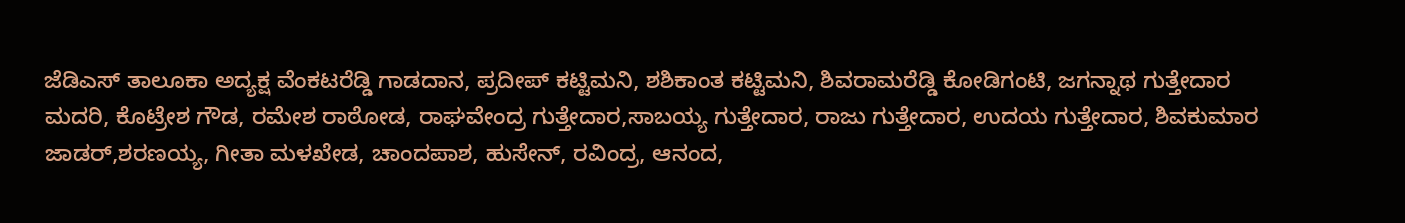ಜೆಡಿಎಸ್ ತಾಲೂಕಾ ಅದ್ಯಕ್ಷ ವೆಂಕಟರೆಡ್ಡಿ ಗಾಡದಾನ, ಪ್ರದೀಪ್ ಕಟ್ಟಿಮನಿ, ಶಶಿಕಾಂತ ಕಟ್ಟಿಮನಿ, ಶಿವರಾಮರೆಡ್ಡಿ ಕೋಡಿಗಂಟಿ, ಜಗನ್ನಾಥ ಗುತ್ತೇದಾರ ಮದರಿ, ಕೊಟ್ರೇಶ ಗೌಡ, ರಮೇಶ ರಾಠೋಡ, ರಾಘವೇಂದ್ರ ಗುತ್ತೇದಾರ,ಸಾಬಯ್ಯ ಗುತ್ತೇದಾರ, ರಾಜು ಗುತ್ತೇದಾರ, ಉದಯ ಗುತ್ತೇದಾರ, ಶಿವಕುಮಾರ ಜಾಡರ್,ಶರಣಯ್ಯ, ಗೀತಾ ಮಳಖೇಡ, ಚಾಂದಪಾಶ, ಹುಸೇನ್, ರವಿಂದ್ರ, ಆನಂದ,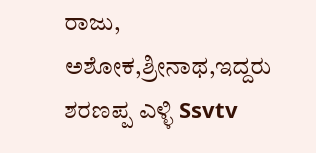ರಾಜು, ಅಶೋಕ,ಶ್ರೀನಾಥ,ಇದ್ದರು ಶರಣಪ್ಪ ಎಳ್ಳಿ Ssvtv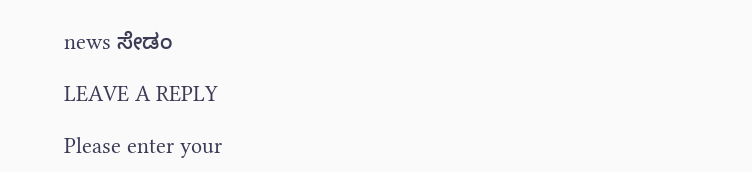news ಸೇಡಂ

LEAVE A REPLY

Please enter your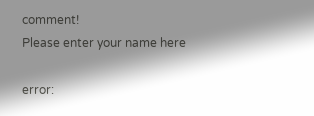comment!
Please enter your name here

error: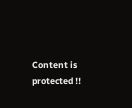Content is protected !!